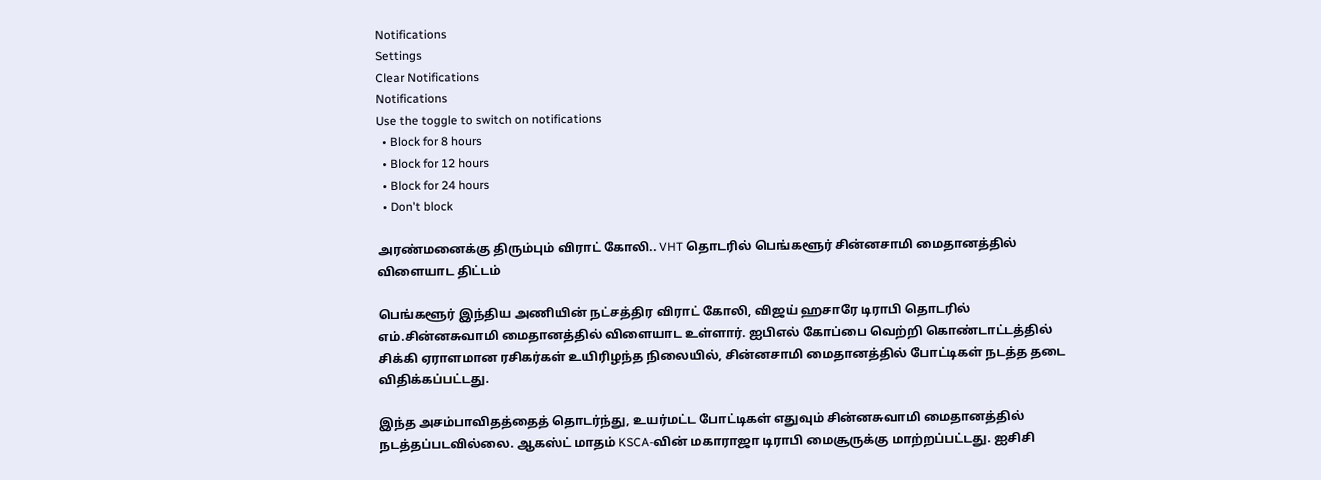Notifications
Settings
Clear Notifications
Notifications
Use the toggle to switch on notifications
  • Block for 8 hours
  • Block for 12 hours
  • Block for 24 hours
  • Don't block

அரண்மனைக்கு திரும்பும் விராட் கோலி.. VHT தொடரில் பெங்களூர் சின்னசாமி மைதானத்தில் விளையாட திட்டம்

பெங்களூர் இந்திய அணியின் நட்சத்திர விராட் கோலி, விஜய் ஹசாரே டிராபி தொடரில் எம்.சின்னசுவாமி மைதானத்தில் விளையாட உள்ளார். ஐபிஎல் கோப்பை வெற்றி கொண்டாட்டத்தில் சிக்கி ஏராளமான ரசிகர்கள் உயிரிழந்த நிலையில், சின்னசாமி மைதானத்தில் போட்டிகள் நடத்த தடை விதிக்கப்பட்டது.

இந்த அசம்பாவிதத்தைத் தொடர்ந்து, உயர்மட்ட போட்டிகள் எதுவும் சின்னசுவாமி மைதானத்தில் நடத்தப்படவில்லை. ஆகஸ்ட் மாதம் KSCA-வின் மகாராஜா டிராபி மைசூருக்கு மாற்றப்பட்டது. ஐசிசி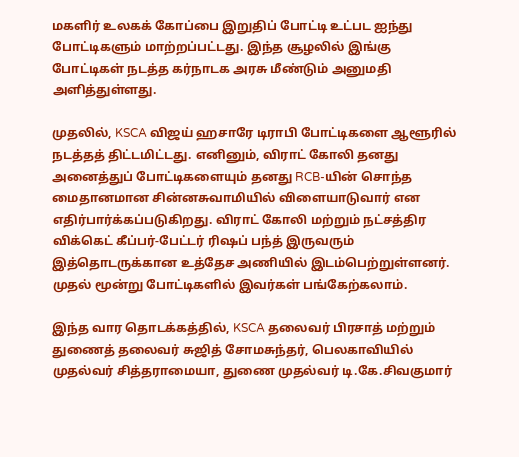மகளிர் உலகக் கோப்பை இறுதிப் போட்டி உட்பட ஐந்து போட்டிகளும் மாற்றப்பட்டது. இந்த சூழலில் இங்கு போட்டிகள் நடத்த கர்நாடக அரசு மீண்டும் அனுமதி அளித்துள்ளது.

முதலில், KSCA விஜய் ஹசாரே டிராபி போட்டிகளை ஆளூரில் நடத்தத் திட்டமிட்டது. எனினும், விராட் கோலி தனது அனைத்துப் போட்டிகளையும் தனது RCB-யின் சொந்த மைதானமான சின்னசுவாமியில் விளையாடுவார் என எதிர்பார்க்கப்படுகிறது. விராட் கோலி மற்றும் நட்சத்திர விக்கெட் கீப்பர்-பேட்டர் ரிஷப் பந்த் இருவரும் இத்தொடருக்கான உத்தேச அணியில் இடம்பெற்றுள்ளனர். முதல் மூன்று போட்டிகளில் இவர்கள் பங்கேற்கலாம்.

இந்த வார தொடக்கத்தில், KSCA தலைவர் பிரசாத் மற்றும் துணைத் தலைவர் சுஜித் சோமசுந்தர், பெலகாவியில் முதல்வர் சித்தராமையா, துணை முதல்வர் டி.கே.சிவகுமார்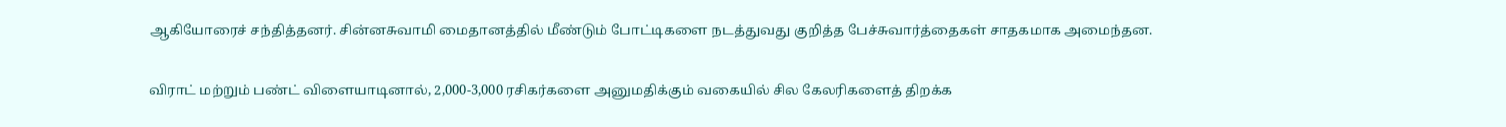ஆகியோரைச் சந்தித்தனர். சின்னசுவாமி மைதானத்தில் மீண்டும் போட்டிகளை நடத்துவது குறித்த பேச்சுவார்த்தைகள் சாதகமாக அமைந்தன.

விராட் மற்றும் பண்ட் விளையாடினால், 2,000-3,000 ரசிகர்களை அனுமதிக்கும் வகையில் சில கேலரிகளைத் திறக்க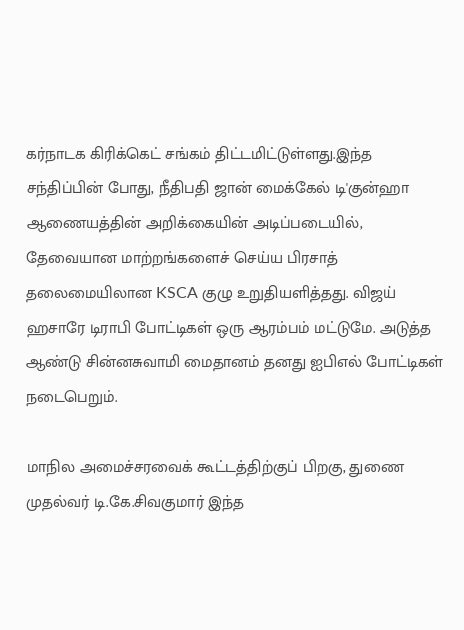கர்நாடக கிரிக்கெட் சங்கம் திட்டமிட்டுள்ளது.இந்த சந்திப்பின் போது, நீதிபதி ஜான் மைக்கேல் டி'குன்ஹா ஆணையத்தின் அறிக்கையின் அடிப்படையில், தேவையான மாற்றங்களைச் செய்ய பிரசாத் தலைமையிலான KSCA குழு உறுதியளித்தது. விஜய் ஹசாரே டிராபி போட்டிகள் ஒரு ஆரம்பம் மட்டுமே. அடுத்த ஆண்டு சின்னசுவாமி மைதானம் தனது ஐபிஎல் போட்டிகள் நடைபெறும்.

மாநில அமைச்சரவைக் கூட்டத்திற்குப் பிறகு, துணை முதல்வர் டி.கே.சிவகுமார் இந்த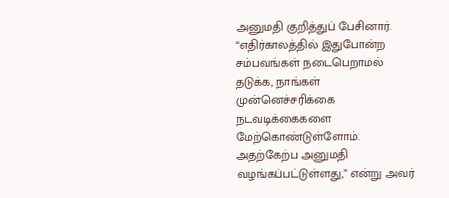அனுமதி குறித்துப் பேசினார். “எதிர்காலத்தில் இதுபோன்ற சம்பவங்கள் நடைபெறாமல் தடுக்க, நாங்கள் முன்னெச்சரிக்கை நடவடிக்கைகளை மேற்கொண்டுள்ளோம். அதற்கேற்ப அனுமதி வழங்கப்பட்டுள்ளது,” என்று அவர்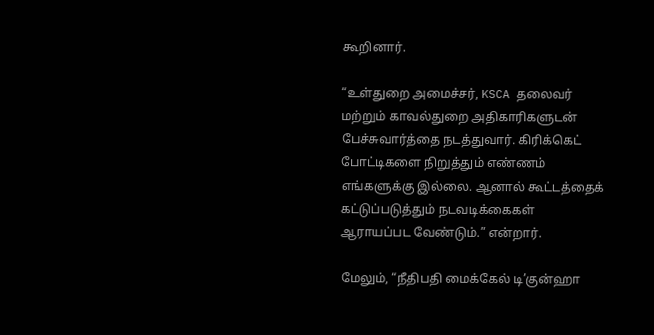கூறினார்.

“உள்துறை அமைச்சர், KSCA தலைவர் மற்றும் காவல்துறை அதிகாரிகளுடன் பேச்சுவார்த்தை நடத்துவார். கிரிக்கெட் போட்டிகளை நிறுத்தும் எண்ணம் எங்களுக்கு இல்லை. ஆனால் கூட்டத்தைக் கட்டுப்படுத்தும் நடவடிக்கைகள் ஆராயப்பட வேண்டும்.” என்றார்.

மேலும், “நீதிபதி மைக்கேல் டி’குன்ஹா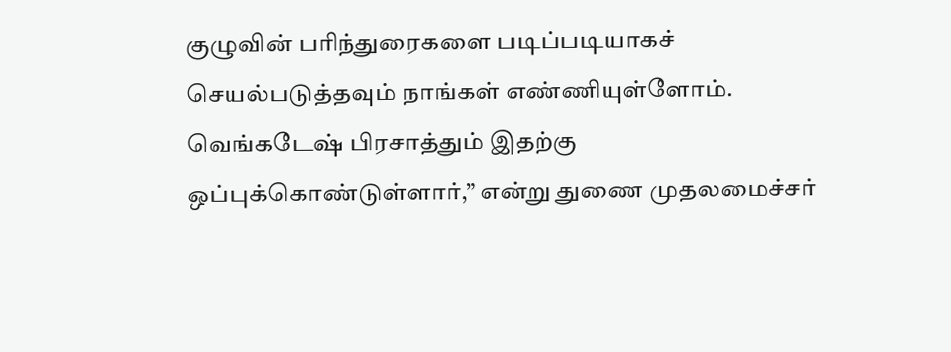குழுவின் பரிந்துரைகளை படிப்படியாகச் செயல்படுத்தவும் நாங்கள் எண்ணியுள்ளோம். வெங்கடேஷ் பிரசாத்தும் இதற்கு ஒப்புக்கொண்டுள்ளார்,” என்று துணை முதலமைச்சர்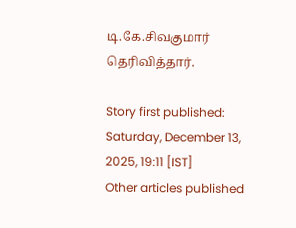டி.கே.சிவகுமார் தெரிவித்தார்.

Story first published: Saturday, December 13, 2025, 19:11 [IST]
Other articles published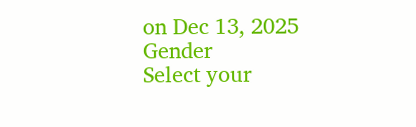on Dec 13, 2025
Gender
Select your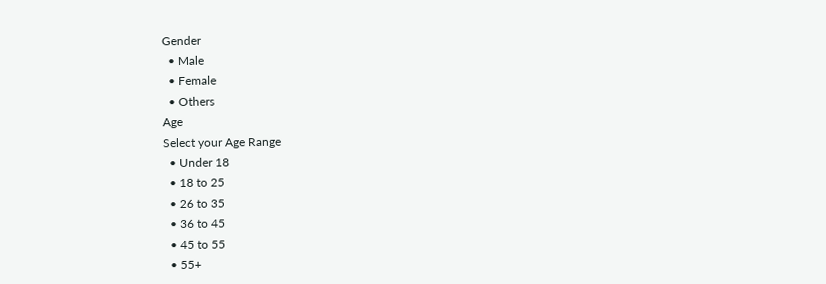Gender
  • Male
  • Female
  • Others
Age
Select your Age Range
  • Under 18
  • 18 to 25
  • 26 to 35
  • 36 to 45
  • 45 to 55
  • 55+